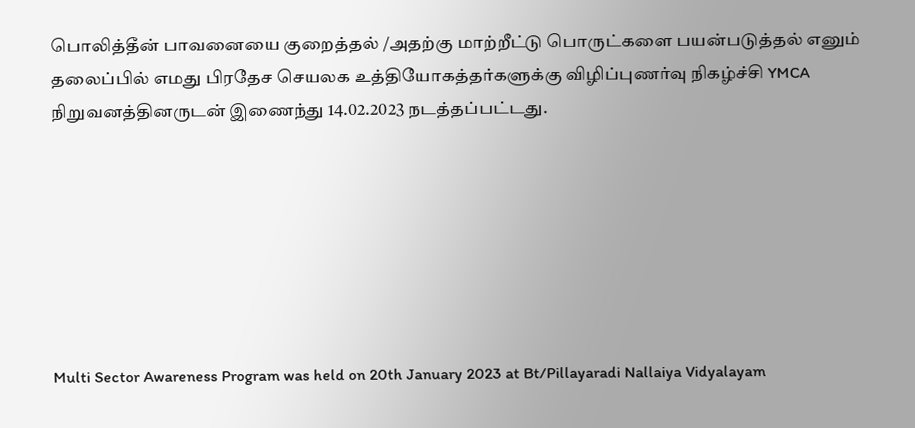பொலித்தீன் பாவனையை குறைத்தல் /அதற்கு மாற்றீட்டு பொருட்களை பயன்படுத்தல் எனும் தலைப்பில் எமது பிரதேச செயலக உத்தியோகத்தர்களுக்கு விழிப்புணர்வு நிகழ்ச்சி YMCA நிறுவனத்தினருடன் இணைந்து 14.02.2023 நடத்தப்பட்டது.







Multi Sector Awareness Program was held on 20th January 2023 at Bt/Pillayaradi Nallaiya Vidyalayam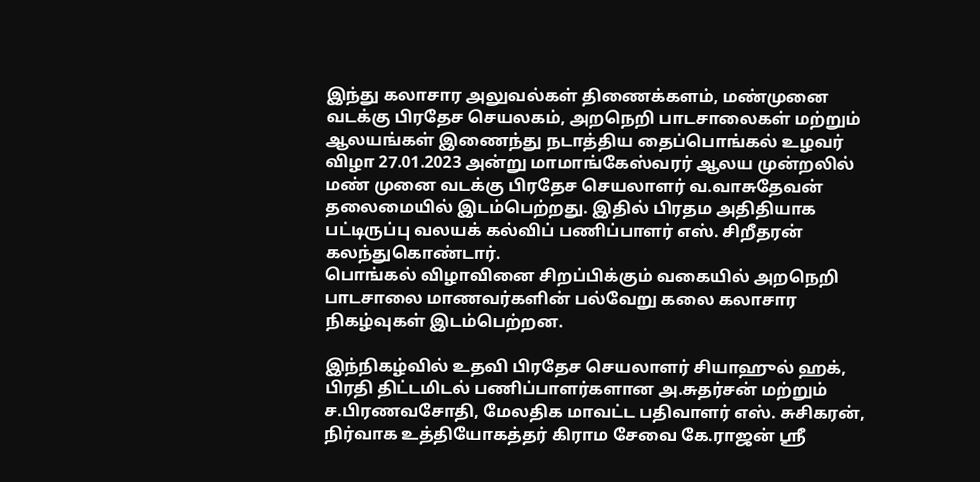இந்து கலாசார அலுவல்கள் திணைக்களம், மண்முனை வடக்கு பிரதேச செயலகம், அறநெறி பாடசாலைகள் மற்றும் ஆலயங்கள் இணைந்து நடாத்திய தைப்பொங்கல் உழவர் விழா 27.01.2023 அன்று மாமாங்கேஸ்வரர் ஆலய முன்றலில் மண் முனை வடக்கு பிரதேச செயலாளர் வ.வாசுதேவன் தலைமையில் இடம்பெற்றது. இதில் பிரதம அதிதியாக பட்டிருப்பு வலயக் கல்விப் பணிப்பாளர் எஸ். சிறீதரன் கலந்துகொண்டார்.
பொங்கல் விழாவினை சிறப்பிக்கும் வகையில் அறநெறி பாடசாலை மாணவர்களின் பல்வேறு கலை கலாசார நிகழ்வுகள் இடம்பெற்றன.

இந்நிகழ்வில் உதவி பிரதேச செயலாளர் சியாஹுல் ஹக், பிரதி திட்டமிடல் பணிப்பாளர்களான அ.சுதர்சன் மற்றும் ச.பிரணவசோதி, மேலதிக மாவட்ட பதிவாளர் எஸ். சுசிகரன், நிர்வாக உத்தியோகத்தர் கிராம சேவை கே.ராஜன் ஸ்ரீ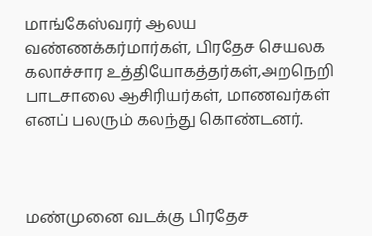மாங்கேஸ்வரர் ஆலய வண்ணக்கர்மார்கள், பிரதேச செயலக கலாச்சார உத்தியோகத்தர்கள்,அறநெறி பாடசாலை ஆசிரியர்கள், மாணவர்கள் எனப் பலரும் கலந்து கொண்டனர்.



மண்முனை வடக்கு பிரதேச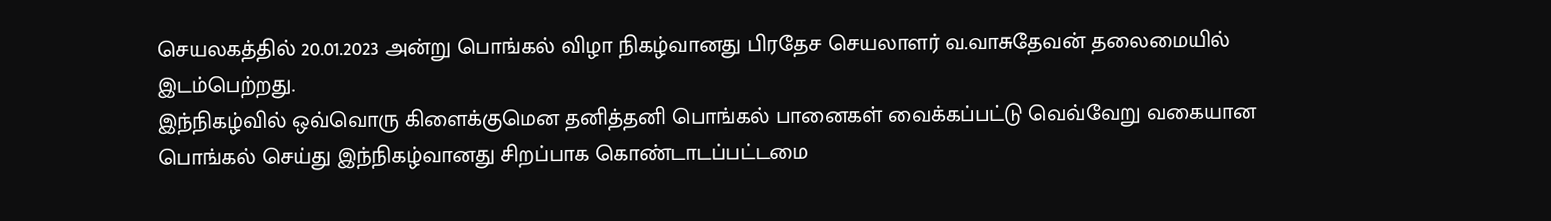செயலகத்தில் 20.01.2023 அன்று பொங்கல் விழா நிகழ்வானது பிரதேச செயலாளர் வ.வாசுதேவன் தலைமையில் இடம்பெற்றது.
இந்நிகழ்வில் ஒவ்வொரு கிளைக்குமென தனித்தனி பொங்கல் பானைகள் வைக்கப்பட்டு வெவ்வேறு வகையான பொங்கல் செய்து இந்நிகழ்வானது சிறப்பாக கொண்டாடப்பட்டமை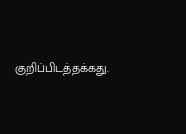குறிப்பிடத்தக்கது.